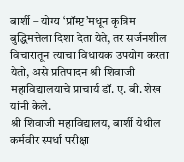बार्शी – योग्य ‘प्रॉम्प्ट’मधून कृत्रिम बुद्धिमत्तेला दिशा देता येते, तर सर्जनशील विचारातून त्याचा विधायक उपयोग करता येतो, असे प्रतिपादन श्री शिवाजी महाविद्यालयाचे प्राचार्य डॉ. ए. बी. शेख यांनी केले.
श्री शिवाजी महाविद्यालय, बार्शी येथील कर्मवीर स्पर्धा परीक्षा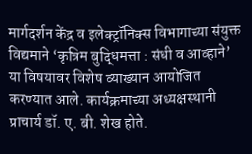मार्गदर्शन केंद्र व इलेक्ट्रॉनिक्स विभागाच्या संयुक्त विद्यमाने ‘कृत्रिम बुद्धिमत्ता : संधी व आव्हाने’ या विषयावर विशेष व्याख्यान आयोजित करण्यात आले. कार्यक्रमाच्या अध्यक्षस्थानी प्राचार्य डॉ. ए. बी. शेख होते.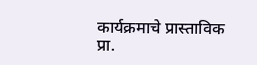कार्यक्रमाचे प्रास्ताविक प्रा.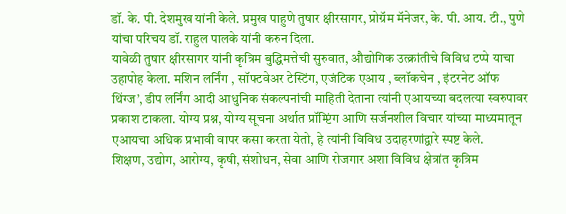डॉ. के. पी. देशमुख यांनी केले. प्रमुख पाहुणे तुषार क्षीरसागर, प्रोग्रॅम मॅनेजर, के. पी. आय. टी., पुणे यांचा परिचय डॉ. राहुल पालके यांनी करुन दिला.
यावेळी तुषार क्षीरसागर यांनी कृत्रिम बुद्धिमत्तेची सुरुवात, औद्योगिक उत्क्रांतीचे विविध टप्पे याचा उहापोह केला. मशिन लर्निंग , सॉफ्टवेअर टेस्टिंग, एजंटिक एआय , ब्लॉकचेन , इंटरनेट ऑफ थिंग्ज’, डीप लर्निंग आदी आधुनिक संकल्पनांची माहिती देताना त्यांनी एआयच्या बदलत्या स्वरुपावर प्रकाश टाकला. योग्य प्रश्न, योग्य सूचना अर्थात प्रॉम्प्टिंग आणि सर्जनशील विचार यांच्या माध्यमातून एआयचा अधिक प्रभावी वापर कसा करता येतो, हे त्यांनी विविध उदाहरणांद्वारे स्पष्ट केले.
शिक्षण, उद्योग, आरोग्य, कृषी, संशोधन, सेवा आणि रोजगार अशा विविध क्षेत्रांत कृत्रिम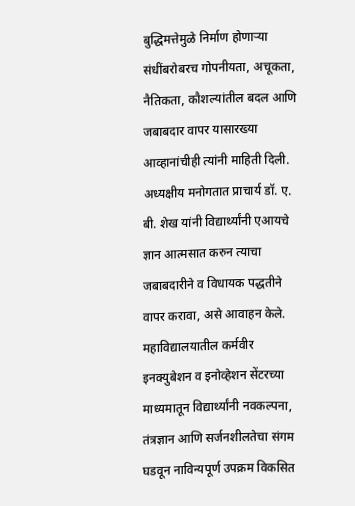बुद्धिमत्तेमुळे निर्माण होणाऱ्या संधींबरोबरच गोपनीयता, अचूकता, नैतिकता, कौशल्यांतील बदल आणि जबाबदार वापर यासारख्या आव्हानांचीही त्यांनी माहिती दिली.
अध्यक्षीय मनोगतात प्राचार्य डॉ. ए. बी. शेख यांनी विद्यार्थ्यांनी एआयचे ज्ञान आत्मसात करुन त्याचा जबाबदारीने व विधायक पद्धतीने वापर करावा, असे आवाहन केले. महाविद्यालयातील कर्मवीर इनक्युबेशन व इनोव्हेशन सेंटरच्या माध्यमातून विद्यार्थ्यांनी नवकल्पना, तंत्रज्ञान आणि सर्जनशीलतेचा संगम घडवून नाविन्यपूर्ण उपक्रम विकसित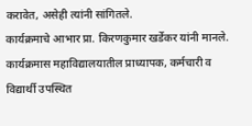करावेत, असेही त्यांनी सांगितले.
कार्यक्रमाचे आभार प्रा. किरणकुमार खर्डेकर यांनी मानले. कार्यक्रमास महाविद्यालयातील प्राध्यापक, कर्मचारी व विद्यार्थी उपस्थित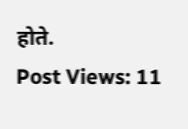होते.
Post Views: 11